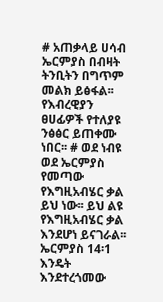# አጠቃላይ ሀሳብ ኤርምያስ በብዛት ትንቢትን በግጥም መልክ ይፅፋል፡፡ የእብረዊያን ፀሀፊዎች የተለያዩ ንፅፅር ይጠቀሙ ነበር፡፡ # ወደ ነብዩ ወደ ኤርምያስ የመጣው የእግዚአብሄር ቃል ይህ ነው፡፡ ይህ ልዩ የእግዚአብሄር ቃል እንደሆነ ይናገራል፡፡ ኤርምያስ 14፡1 እንዴት እንደተረጎመው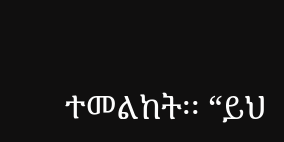ተመልከት፡፡ “ይህ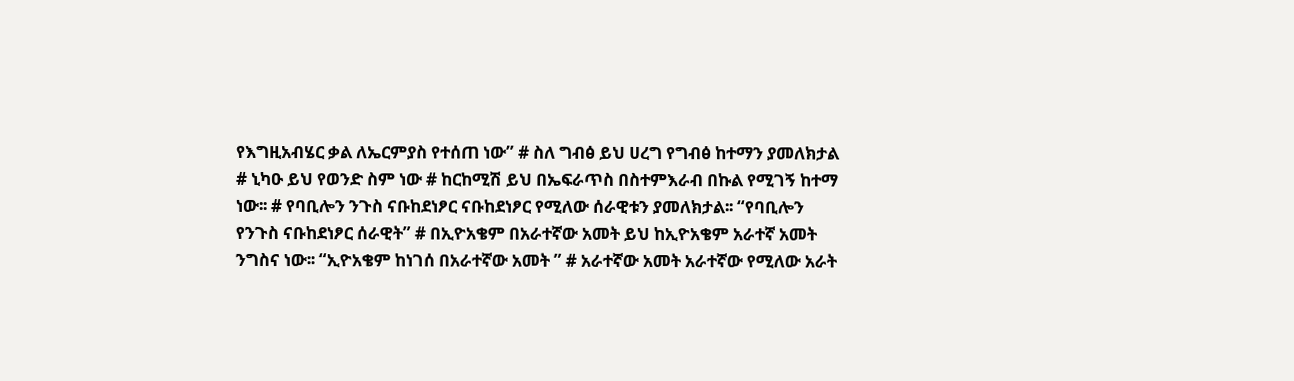የእግዚአብሄር ቃል ለኤርምያስ የተሰጠ ነው” # ስለ ግብፅ ይህ ሀረግ የግብፅ ከተማን ያመለክታል # ኒካዑ ይህ የወንድ ስም ነው # ከርከሚሽ ይህ በኤፍራጥስ በስተምእራብ በኩል የሚገኝ ከተማ ነው፡፡ # የባቢሎን ንጉስ ናቡከደነፆር ናቡከደነፆር የሚለው ሰራዊቱን ያመለክታል፡፡ “የባቢሎን የንጉስ ናቡከደነፆር ሰራዊት” # በኢዮአቄም በአራተኛው አመት ይህ ከኢዮአቄም አራተኛ አመት ንግስና ነው፡፡ “ኢዮአቄም ከነገሰ በአራተኛው አመት ” # አራተኛው አመት አራተኛው የሚለው አራት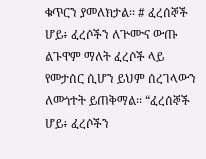ቁጥርን ያመለክታል፡፡ # ፈረሰኞች ሆይ፥ ፈረሶችን ለጕሙና ውጡ ልጉዋም ማለት ፈረሶች ላይ የመታሰር ሲሆን ይህም ሰረገላውን ለመጎተት ይጠቅማል፡፡ “ፈረሰኞች ሆይ፥ ፈረሶችን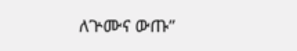ለጕሙና ውጡ”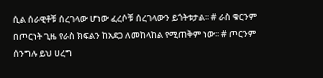ሲል ሰራዊቶቹ ሰረገላው ሆነው ፈረሶቹ ሰረገላውን ይጎትቱታል፡፡ # ራስ ቁርንም በጦርነት ጊዜ የራስ ክፍልን ከአደጋ ለመከላከል የሚጠቅም ነው፡፡ # ጦርንም ሰንግሉ ይህ ሀረግ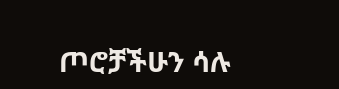ጦሮቻችሁን ሳሉ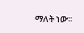ማለት ነው፡፡